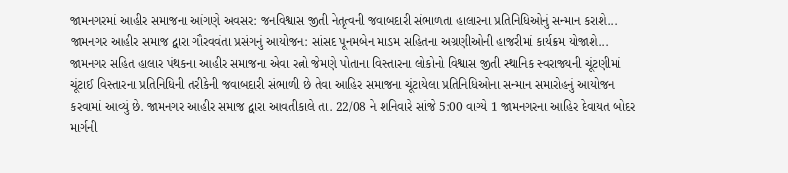જામનગરમાં આહીર સમાજના આંગણે અવસર: જનવિશ્વાસ જીતી નેતૃત્વની જવાબદારી સંભાળતા હાલારના પ્રતિનિધિઓનું સન્માન કરાશે...
જામનગર આહીર સમાજ દ્વારા ગૌરવવંતા પ્રસંગનું આયોજન: સાંસદ પૂનમબેન માડમ સહિતના અગ્રણીઓની હાજરીમાં કાર્યક્રમ યોજાશે...
જામનગર સહિત હાલાર પંથકના આહીર સમાજના એવા રત્નો જેમણે પોતાના વિસ્તારના લોકોનો વિશ્વાસ જીતી સ્થાનિક સ્વરાજ્યની ચૂંટણીમાં ચૂંટાઈ વિસ્તારના પ્રતિનિધિની તરીકેની જવાબદારી સંભાળી છે તેવા આહિર સમાજના ચૂંટાયેલા પ્રતિનિધિઓના સન્માન સમારોહનું આયોજન કરવામાં આવ્યું છે. જામનગર આહીર સમાજ દ્વારા આવતીકાલે તા. 22/08 ને શનિવારે સાંજે 5:00 વાગ્યે 1 જામનગરના આહિર દેવાયત બોદર માર્ગની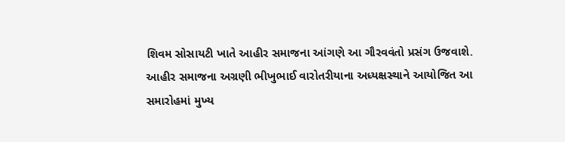શિવમ સોસાયટી ખાતે આહીર સમાજના આંગણે આ ગૌરવવંતો પ્રસંગ ઉજવાશે.
આહીર સમાજના અગ્રણી ભીખુભાઈ વારોતરીયાના અધ્યક્ષસ્થાને આયોજિત આ સમારોહમાં મુખ્ય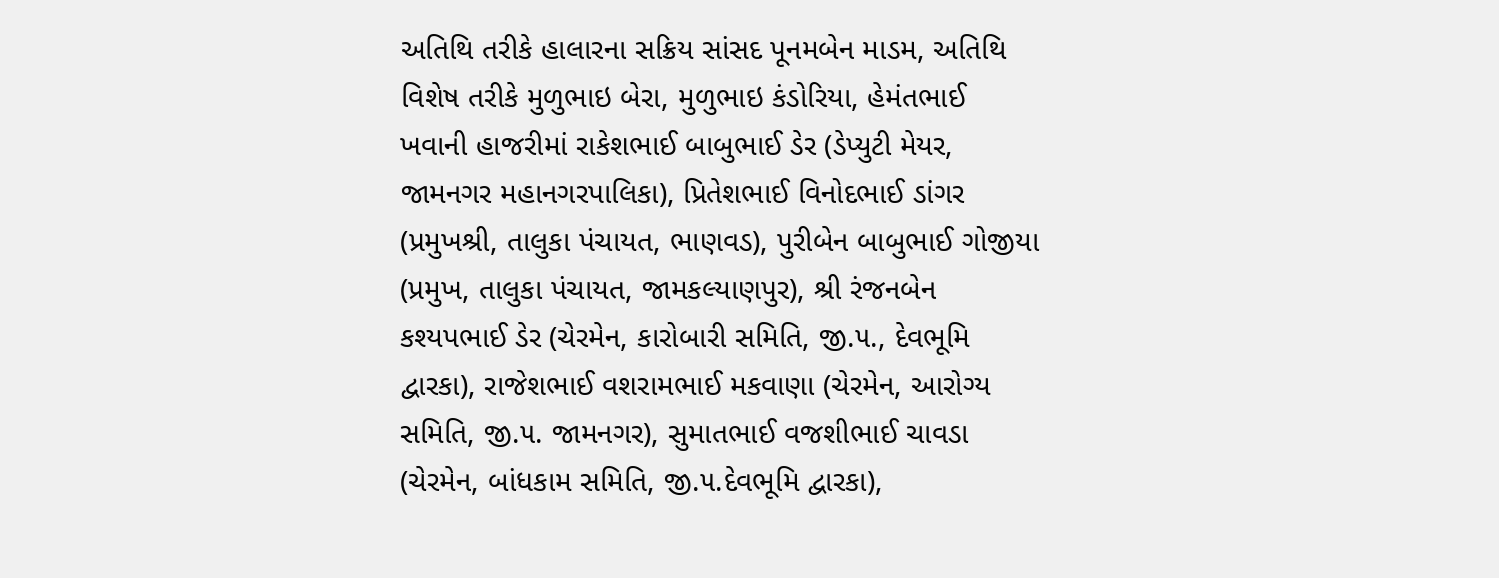અતિથિ તરીકે હાલારના સક્રિય સાંસદ પૂનમબેન માડમ, અતિથિ વિશેષ તરીકે મુળુભાઇ બેરા, મુળુભાઇ કંડોરિયા, હેમંતભાઈ ખવાની હાજરીમાં રાકેશભાઈ બાબુભાઈ ડેર (ડેપ્યુટી મેયર, જામનગર મહાનગરપાલિકા), પ્રિતેશભાઈ વિનોદભાઈ ડાંગર (પ્રમુખશ્રી, તાલુકા પંચાયત, ભાણવડ), પુરીબેન બાબુભાઈ ગોજીયા (પ્રમુખ, તાલુકા પંચાયત, જામકલ્યાણપુર), શ્રી રંજનબેન કશ્યપભાઈ ડેર (ચેરમેન, કારોબારી સમિતિ, જી.૫., દેવભૂમિ દ્વારકા), રાજેશભાઈ વશરામભાઈ મકવાણા (ચેરમેન, આરોગ્ય સમિતિ, જી.૫. જામનગર), સુમાતભાઈ વજશીભાઈ ચાવડા (ચેરમેન, બાંધકામ સમિતિ, જી.૫.દેવભૂમિ દ્વારકા),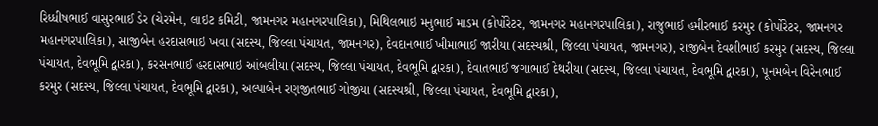રિધ્ધીષભાઈ વાસુરભાઈ ડેર (ચેરમેન, લાઇટ કમિટી, જામનગર મહાનગરપાલિકા), મિથિલભાઇ મનુભાઈ માડમ (કોર્પોરેટર, જામનગર મહાનગરપાલિકા), રાજુભાઈ હમીરભાઈ કરમુર (કોર્પોરેટર, જામનગર મહાનગરપાલિકા), સાજીબેન હરદાસભાઇ ખવા (સદસ્ય, જિલ્લા પંચાયત, જામનગર), દેવદાનભાઈ ખીમાભાઈ જારીયા (સદસ્યશ્રી, જિલ્લા પંચાયત, જામનગર), રાજીબેન દેવશીભાઈ કરમુર (સદસ્ય, જિલ્લા પંચાયત, દેવભૂમિ દ્વારકા), કરસનભાઈ હરદાસભાઇ આંબલીયા (સદસ્ય, જિલ્લા પંચાયત, દેવભૂમિ દ્વારકા), દેવાતભાઈ જગાભાઈ દેથરીયા (સદસ્ય, જિલ્લા પંચાયત, દેવભૂમિ દ્વારકા), પૂનમબેન વિરેનભાઈ કરમુર (સદસ્ય, જિલ્લા પંચાયત, દેવભૂમિ દ્વારકા), અલ્પાબેન રણજીતભાઈ ગોજીયા (સદસ્યશ્રી, જિલ્લા પંચાયત, દેવભૂમિ દ્વારકા),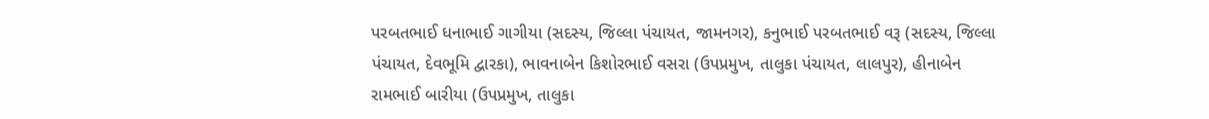પરબતભાઈ ધનાભાઈ ગાગીયા (સદસ્ય, જિલ્લા પંચાયત, જામનગર), કનુભાઈ પરબતભાઈ વરૂ (સદસ્ય, જિલ્લા પંચાયત, દેવભૂમિ દ્વારકા), ભાવનાબેન કિશોરભાઈ વસરા (ઉપપ્રમુખ, તાલુકા પંચાયત, લાલપુર), હીનાબેન રામભાઈ બારીયા (ઉપપ્રમુખ, તાલુકા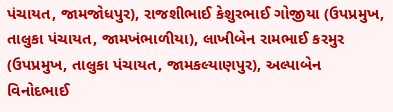પંચાયત, જામજોધપુર), રાજશીભાઈ કેશુરભાઈ ગોજીયા (ઉપપ્રમુખ, તાલુકા પંચાયત, જામખંભાળીયા), લાખીબેન રામભાઈ કરમુર (ઉપપ્રમુખ, તાલુકા પંચાયત, જામકલ્યાણપુર), અલ્પાબેન વિનોદભાઈ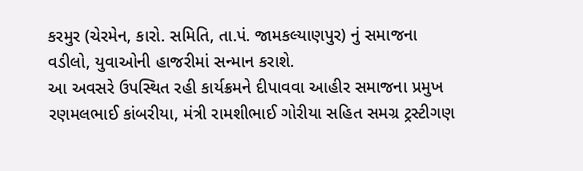કરમુર (ચેરમેન, કારો. સમિતિ, તા.પં. જામકલ્યાણપુર) નું સમાજના વડીલો, યુવાઓની હાજરીમાં સન્માન કરાશે.
આ અવસરે ઉપસ્થિત રહી કાર્યક્રમને દીપાવવા આહીર સમાજના પ્રમુખ રણમલભાઈ કાંબરીયા, મંત્રી રામશીભાઈ ગોરીયા સહિત સમગ્ર ટ્રસ્ટીગણ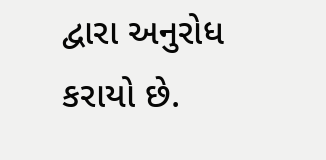દ્વારા અનુરોધ કરાયો છે.